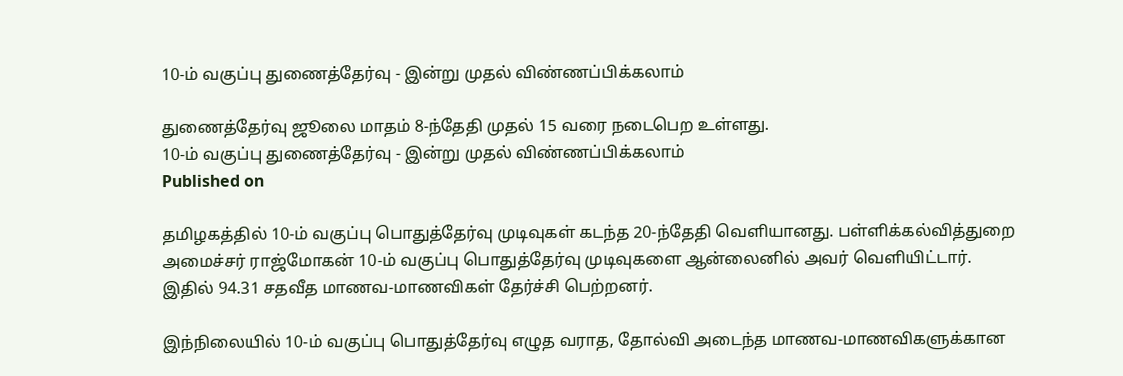10-ம் வகுப்பு துணைத்தேர்வு - இன்று முதல் விண்ணப்பிக்கலாம்

துணைத்தேர்வு ஜூலை மாதம் 8-ந்தேதி முதல் 15 வரை நடைபெற உள்ளது.
10-ம் வகுப்பு துணைத்தேர்வு - இன்று முதல் விண்ணப்பிக்கலாம்
Published on

தமிழகத்தில் 10-ம் வகுப்பு பொதுத்தேர்வு முடிவுகள் கடந்த 20-ந்தேதி வெளியானது. பள்ளிக்கல்வித்துறை அமைச்சர் ராஜ்மோகன் 10-ம் வகுப்பு பொதுத்தேர்வு முடிவுகளை ஆன்லைனில் அவர் வெளியிட்டார். இதில் 94.31 சதவீத மாணவ-மாணவிகள் தேர்ச்சி பெற்றனர்.

இந்நிலையில் 10-ம் வகுப்பு பொதுத்தேர்வு எழுத வராத, தோல்வி அடைந்த மாணவ-மாணவிகளுக்கான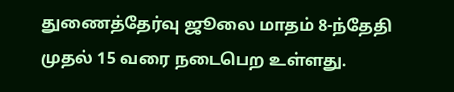துணைத்தேர்வு ஜூலை மாதம் 8-ந்தேதி முதல் 15 வரை நடைபெற உள்ளது.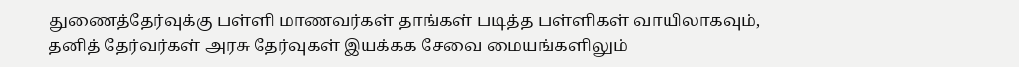துணைத்தேர்வுக்கு பள்ளி மாணவர்கள் தாங்கள் படித்த பள்ளிகள் வாயிலாகவும், தனித் தேர்வர்கள் அரசு தேர்வுகள் இயக்கக சேவை மையங்களிலும்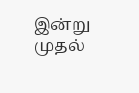இன்று முதல்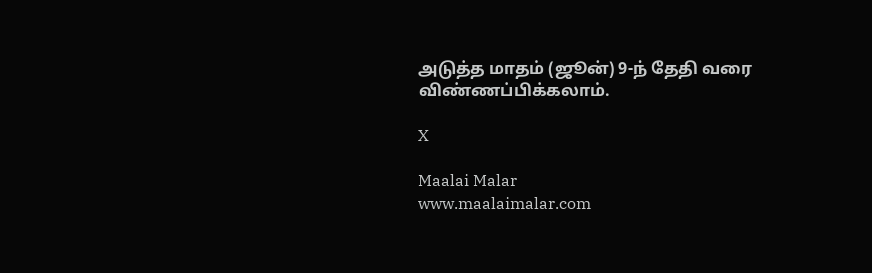அடுத்த மாதம் (ஜூன்) 9-ந் தேதி வரை விண்ணப்பிக்கலாம்.

X

Maalai Malar
www.maalaimalar.com